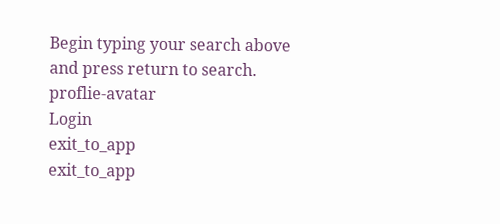Begin typing your search above and press return to search.
proflie-avatar
Login
exit_to_app
exit_to_app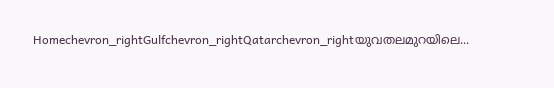Homechevron_rightGulfchevron_rightQatarchevron_rightയുവതലമുറയിലെ...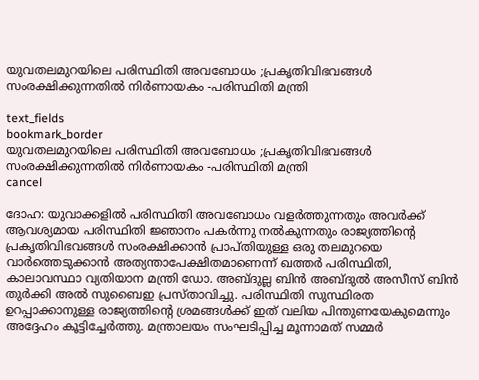യുവതലമുറയിലെ പരിസ്ഥിതി അവബോധം ;പ്രകൃതിവിഭവങ്ങൾ സംരക്ഷിക്കുന്നതിൽ നിർണായകം -പരിസ്ഥിതി മന്ത്രി

text_fields
bookmark_border
യുവതലമുറയിലെ പരിസ്ഥിതി അവബോധം ;പ്രകൃതിവിഭവങ്ങൾ സംരക്ഷിക്കുന്നതിൽ നിർണായകം -പരിസ്ഥിതി മന്ത്രി
cancel

ദോഹ: യുവാക്കളിൽ പരിസ്ഥിതി അവബോധം വളർത്തുന്നതും അവർക്ക് ആവശ്യമായ പരിസ്ഥിതി ജ്ഞാനം പകർന്നു നൽകുന്നതും രാജ്യത്തിന്റെ പ്രകൃതിവിഭവങ്ങൾ സംരക്ഷിക്കാൻ പ്രാപ്തിയുള്ള ഒരു തലമുറയെ വാർത്തെടുക്കാൻ അത്യന്താപേക്ഷിതമാണെന്ന് ഖത്തർ പരിസ്ഥിതി, കാലാവസ്ഥാ വ്യതിയാന മന്ത്രി ഡോ. അബ്ദുല്ല ബിൻ അബ്ദുൽ അസീസ് ബിൻ തുർക്കി അൽ സുബൈഇ പ്രസ്താവിച്ചു. പരിസ്ഥിതി സുസ്ഥിരത ഉറപ്പാക്കാനുള്ള രാജ്യത്തിന്റെ ശ്രമങ്ങൾക്ക് ഇത് വലിയ പിന്തുണയേകുമെന്നും അദ്ദേഹം കൂട്ടിച്ചേർത്തു. മന്ത്രാലയം സംഘടിപ്പിച്ച മൂന്നാമത് സമ്മർ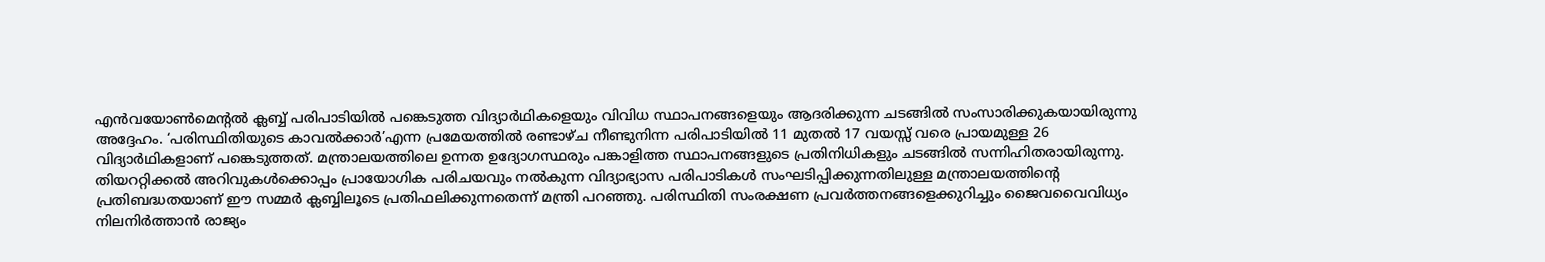എൻവയോൺമെന്റൽ ക്ലബ്ബ് പരിപാടിയിൽ പങ്കെടുത്ത വിദ്യാർഥികളെയും വിവിധ സ്ഥാപനങ്ങളെയും ആദരിക്കുന്ന ചടങ്ങിൽ സംസാരിക്കുകയായിരുന്നു അദ്ദേഹം. ‘പരിസ്ഥിതിയുടെ കാവൽക്കാർ’എന്ന പ്രമേയത്തിൽ രണ്ടാഴ്ച നീണ്ടുനിന്ന പരിപാടിയിൽ 11 മുതൽ 17 വയസ്സ് വരെ പ്രായമുള്ള 26 വിദ്യാർഥികളാണ് പങ്കെടുത്തത്. മന്ത്രാലയത്തിലെ ഉന്നത ഉദ്യോഗസ്ഥരും പങ്കാളിത്ത സ്ഥാപനങ്ങളുടെ പ്രതിനിധികളും ചടങ്ങിൽ സന്നിഹിതരായിരുന്നു. തിയററ്റിക്കൽ അറിവുകൾക്കൊപ്പം പ്രായോഗിക പരിചയവും നൽകുന്ന വിദ്യാഭ്യാസ പരിപാടികൾ സംഘടിപ്പിക്കുന്നതിലുള്ള മന്ത്രാലയത്തിന്റെ പ്രതിബദ്ധതയാണ് ഈ സമ്മർ ക്ലബ്ബിലൂടെ പ്രതിഫലിക്കുന്നതെന്ന് മന്ത്രി പറഞ്ഞു. പരിസ്ഥിതി സംരക്ഷണ പ്രവർത്തനങ്ങളെക്കുറിച്ചും ജൈവവൈവിധ്യം നിലനിർത്താൻ രാജ്യം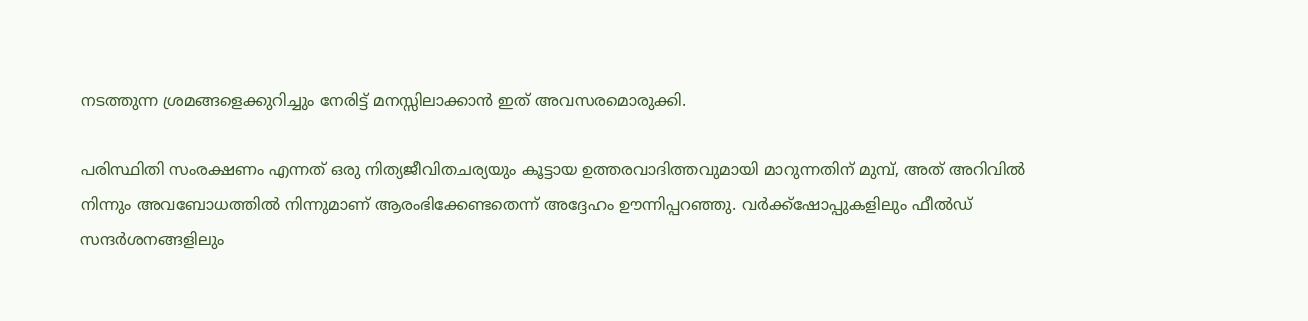നടത്തുന്ന ശ്രമങ്ങളെക്കുറിച്ചും നേരിട്ട് മനസ്സിലാക്കാൻ ഇത് അവസരമൊരുക്കി.

പരിസ്ഥിതി സംരക്ഷണം എന്നത് ഒരു നിത്യജീവിതചര്യയും കൂട്ടായ ഉത്തരവാദിത്തവുമായി മാറുന്നതിന് മുമ്പ്, അത് അറിവിൽ നിന്നും അവബോധത്തിൽ നിന്നുമാണ് ആരംഭിക്കേണ്ടതെന്ന് അദ്ദേഹം ഊന്നിപ്പറഞ്ഞു. വർക്ക്‌ഷോപ്പുകളിലും ഫീൽഡ് സന്ദർശനങ്ങളിലും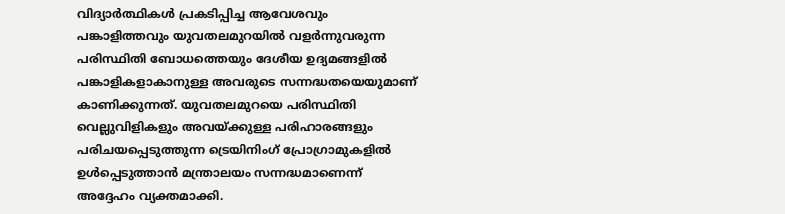വിദ്യാർത്ഥികൾ പ്രകടിപ്പിച്ച ആവേശവും പങ്കാളിത്തവും യുവതലമുറയിൽ വളർന്നുവരുന്ന പരിസ്ഥിതി ബോധത്തെയും ദേശീയ ഉദ്യമങ്ങളിൽ പങ്കാളികളാകാനുള്ള അവരുടെ സന്നദ്ധതയെയുമാണ് കാണിക്കുന്നത്. യുവതലമുറയെ പരിസ്ഥിതി വെല്ലുവിളികളും അവയ്ക്കുള്ള പരിഹാരങ്ങളും പരിചയപ്പെടുത്തുന്ന ട്രെയിനിംഗ് പ്രോഗ്രാമുകളിൽ ഉൾപ്പെടുത്താൻ മന്ത്രാലയം സന്നദ്ധമാണെന്ന് അദ്ദേഹം വ്യക്തമാക്കി.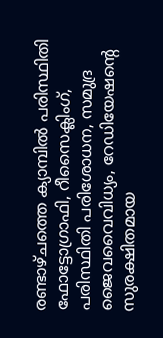രണ്ടാഴ്ചത്തെ ക്യാമ്പിൽ പരിസ്ഥിതി ഫോട്ടോഗ്രാഫി, റീസൈക്ലിംഗ്, പരിസ്ഥിതി പരിശോധന, സമുദ്ര ജൈവവൈവിധ്യം, റേഡിയേഷന്റെ സുരക്ഷിതമായ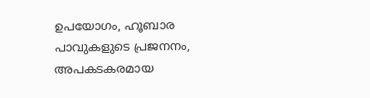ഉപയോഗം, ഹൂബാര പാവുകളുടെ പ്രജനനം, അപകടകരമായ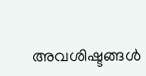അവശിഷ്ടങ്ങൾ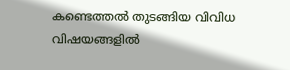കണ്ടെത്തൽ തുടങ്ങിയ വിവിധ വിഷയങ്ങളിൽ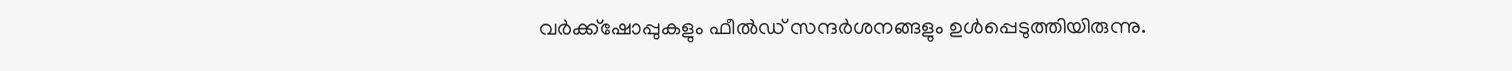വർക്ക്‌ഷോപ്പുകളും ഫീൽഡ് സന്ദർശനങ്ങളും ഉൾപ്പെടുത്തിയിരുന്നു.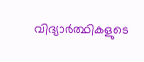വിദ്യാർത്ഥികളുടെ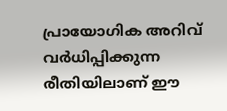പ്രായോഗിക അറിവ് വർധിപ്പിക്കുന്ന രീതിയിലാണ് ഈ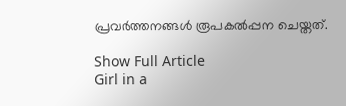പ്രവർത്തനങ്ങൾ രൂപകൽപ്പന ചെയ്തത്.

Show Full Article
Girl in a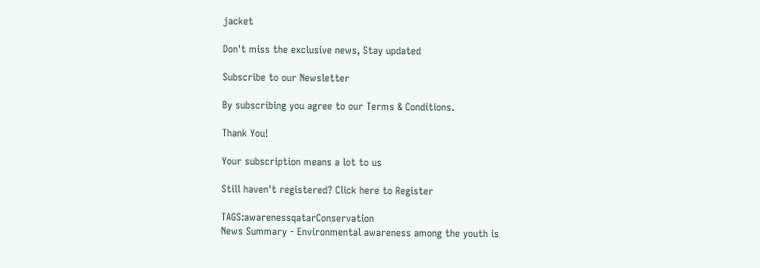jacket

Don't miss the exclusive news, Stay updated

Subscribe to our Newsletter

By subscribing you agree to our Terms & Conditions.

Thank You!

Your subscription means a lot to us

Still haven't registered? Click here to Register

TAGS:awarenessqatarConservation
News Summary - Environmental awareness among the youth is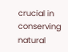crucial in conserving natural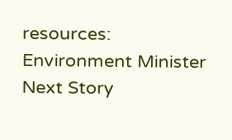resources: Environment Minister
Next Story